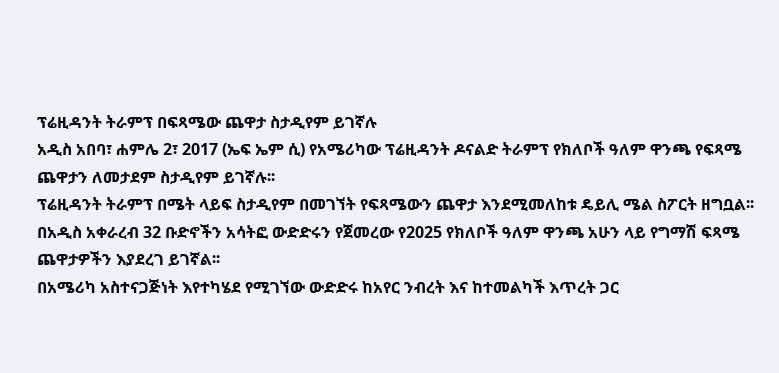ፕሬዚዳንት ትራምፕ በፍጻሜው ጨዋታ ስታዲየም ይገኛሉ
አዲስ አበባ፣ ሐምሌ 2፣ 2017 (ኤፍ ኤም ሲ) የአሜሪካው ፕሬዚዳንት ዶናልድ ትራምፕ የክለቦች ዓለም ዋንጫ የፍጻሜ ጨዋታን ለመታደም ስታዲየም ይገኛሉ፡፡
ፕሬዚዳንት ትራምፕ በሜት ላይፍ ስታዲየም በመገኘት የፍጻሜውን ጨዋታ እንደሚመለከቱ ዴይሊ ሜል ስፖርት ዘግቧል፡፡
በአዲስ አቀራረብ 32 ቡድኖችን አሳትፎ ውድድሩን የጀመረው የ2025 የክለቦች ዓለም ዋንጫ አሁን ላይ የግማሽ ፍጻሜ ጨዋታዎችን እያደረገ ይገኛል፡፡
በአሜሪካ አስተናጋጅነት እየተካሄደ የሚገኘው ውድድሩ ከአየር ንብረት እና ከተመልካች እጥረት ጋር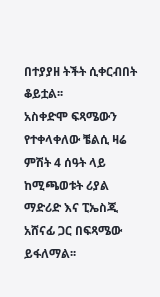በተያያዘ ትችት ሲቀርብበት ቆይቷል፡፡
አስቀድሞ ፍጻሜውን የተቀላቀለው ቼልሲ ዛሬ ምሽት 4 ሰዓት ላይ ከሚጫወቱት ሪያል ማድሪድ እና ፒኤስጂ አሸናፊ ጋር በፍጻሜው ይፋለማል፡፡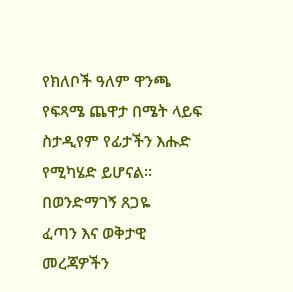የክለቦች ዓለም ዋንጫ የፍጻሜ ጨዋታ በሜት ላይፍ ስታዲየም የፊታችን እሑድ የሚካሄድ ይሆናል፡፡
በወንድማገኝ ጸጋዬ
ፈጣን እና ወቅታዊ መረጃዎችን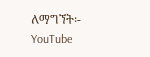ለማግኘት፡-
YouTube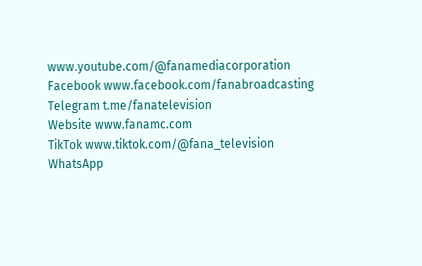www.youtube.com/@fanamediacorporation
Facebook www.facebook.com/fanabroadcasting
Telegram t.me/fanatelevision
Website www.fanamc.com
TikTok www.tiktok.com/@fana_television
WhatsApp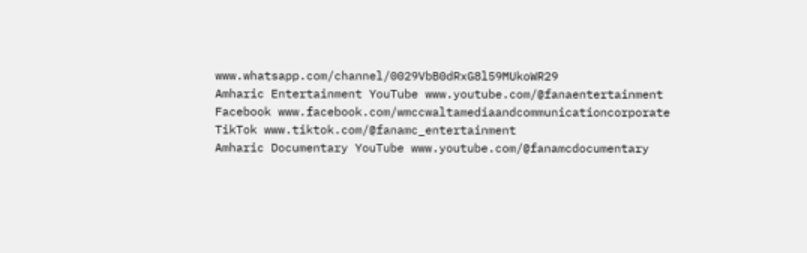www.whatsapp.com/channel/0029VbB0dRxG8l59MUkoWR29
Amharic Entertainment YouTube www.youtube.com/@fanaentertainment
Facebook www.facebook.com/wmccwaltamediaandcommunicationcorporate
TikTok www.tiktok.com/@fanamc_entertainment
Amharic Documentary YouTube www.youtube.com/@fanamcdocumentary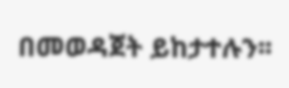በመወዳጀት ይከታተሉን፡፡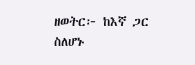ዘወትር፦ ከእኛ ጋር ስለሆኑ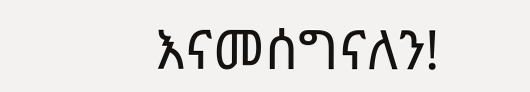እናመሰግናለን!